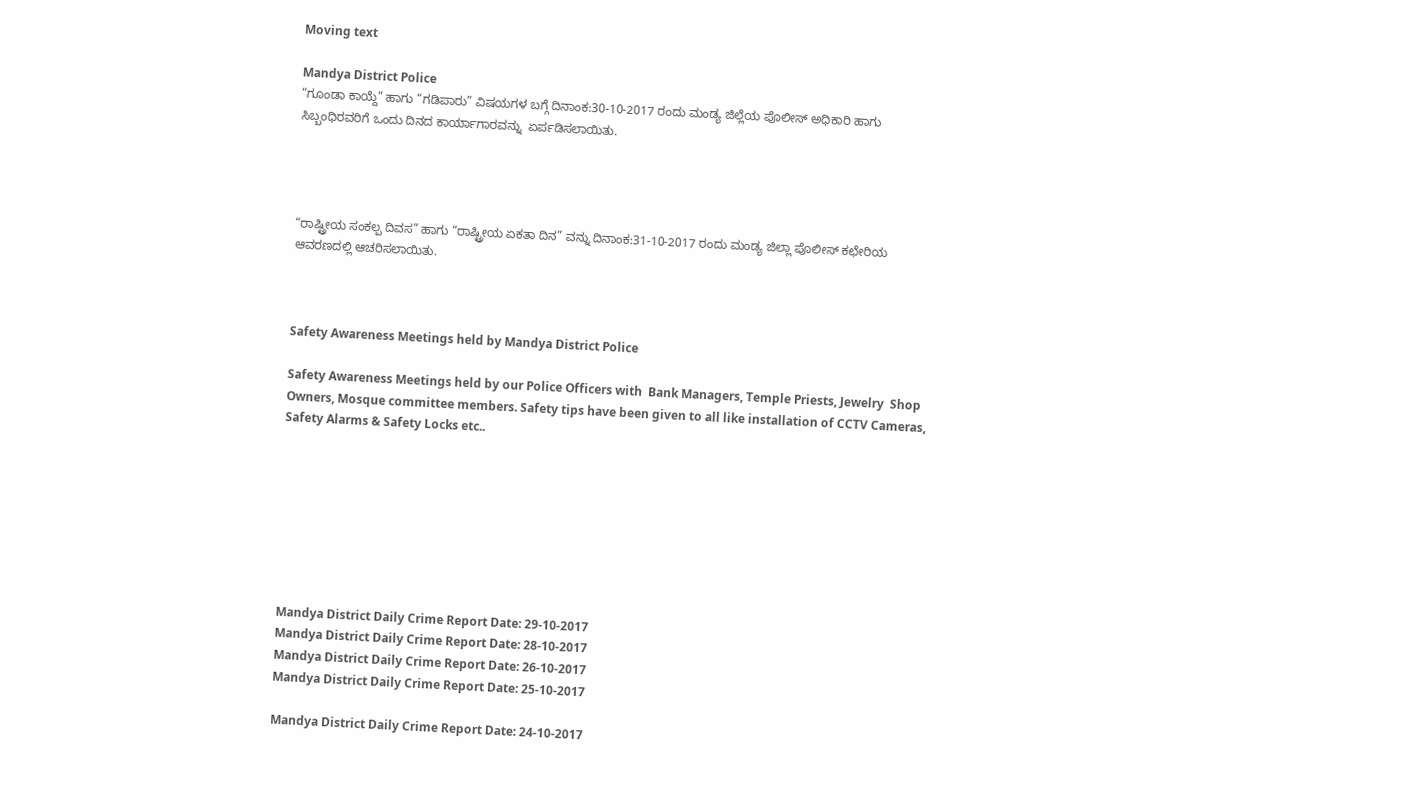Moving text

Mandya District Police
“ಗೂಂಡಾ ಕಾಯ್ದೆ” ಹಾಗು “ಗಡಿಪಾರು” ವಿಷಯಗಳ ಬಗ್ಗೆ ದಿನಾಂಕ:30-10-2017 ರಂದು ಮಂಡ್ಯ ಜಿಲ್ಲೆಯ ಪೊಲೀಸ್ ಅಧಿಕಾರಿ ಹಾಗು ಸಿಬ್ಬಂಧಿರವರಿಗೆ ಒಂದು ದಿನದ ಕಾರ್ಯಾಗಾರವನ್ನು  ಏರ್ಪಡಿಸಲಾಯಿತು.




“ರಾಷ್ಟ್ರೀಯ ಸಂಕಲ್ಪ ದಿವಸ” ಹಾಗು “ರಾಷ್ಟ್ರೀಯ ಏಕತಾ ದಿನ” ವನ್ನು ದಿನಾಂಕ:31-10-2017 ರಂದು ಮಂಡ್ಯ ಜಿಲ್ಲಾ ಪೊಲೀಸ್ ಕಛೇರಿಯ ಆವರಣದಲ್ಲಿ ಆಚರಿಸಲಾಯಿತು.



Safety Awareness Meetings held by Mandya District Police

Safety Awareness Meetings held by our Police Officers with  Bank Managers, Temple Priests, Jewelry  Shop Owners, Mosque committee members. Safety tips have been given to all like installation of CCTV Cameras, Safety Alarms & Safety Locks etc..








Mandya District Daily Crime Report Date: 29-10-2017
Mandya District Daily Crime Report Date: 28-10-2017
Mandya District Daily Crime Report Date: 26-10-2017
Mandya District Daily Crime Report Date: 25-10-2017

Mandya District Daily Crime Report Date: 24-10-2017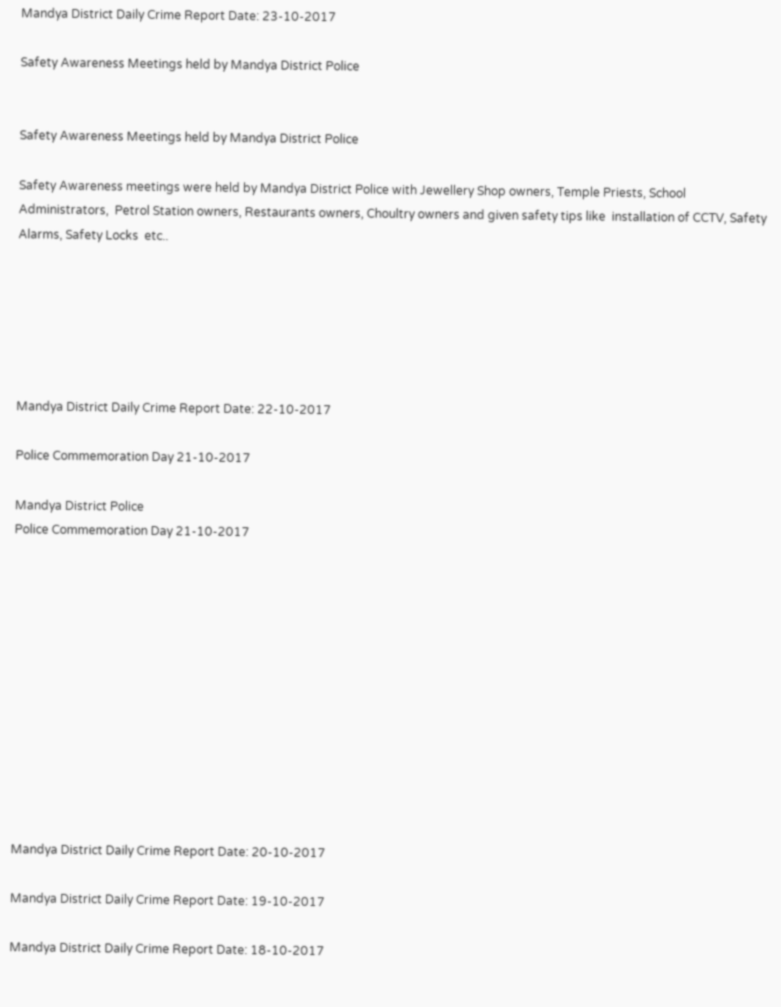Mandya District Daily Crime Report Date: 23-10-2017

Safety Awareness Meetings held by Mandya District Police


Safety Awareness Meetings held by Mandya District Police

Safety Awareness meetings were held by Mandya District Police with Jewellery Shop owners, Temple Priests, School Administrators,  Petrol Station owners, Restaurants owners, Choultry owners and given safety tips like  installation of CCTV, Safety Alarms, Safety Locks  etc..






Mandya District Daily Crime Report Date: 22-10-2017

Police Commemoration Day 21-10-2017

Mandya District Police
Police Commemoration Day 21-10-2017












Mandya District Daily Crime Report Date: 20-10-2017

Mandya District Daily Crime Report Date: 19-10-2017

Mandya District Daily Crime Report Date: 18-10-2017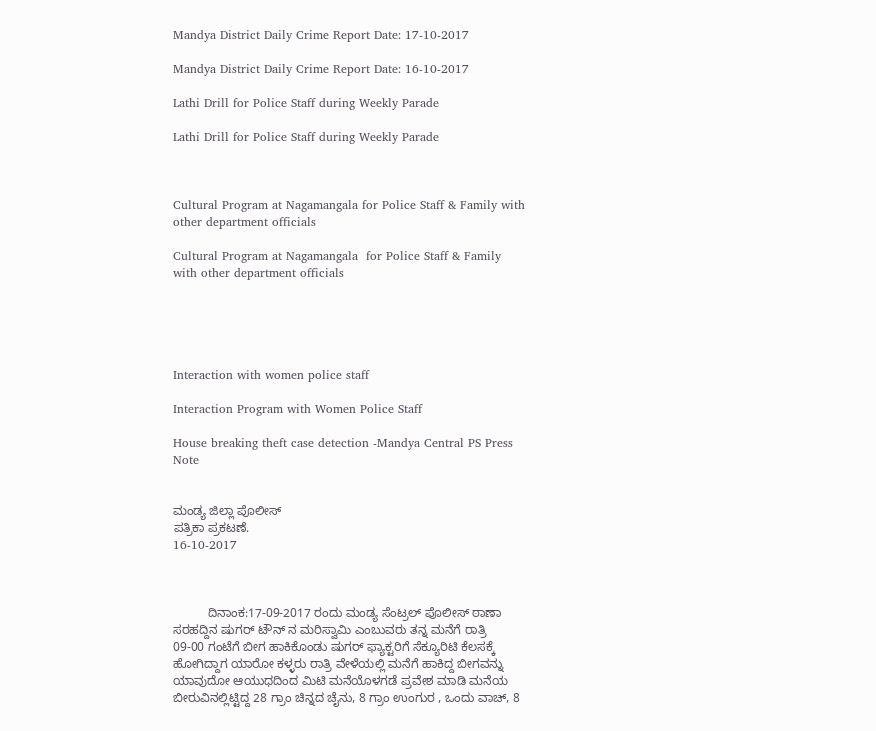Mandya District Daily Crime Report Date: 17-10-2017

Mandya District Daily Crime Report Date: 16-10-2017

Lathi Drill for Police Staff during Weekly Parade

Lathi Drill for Police Staff during Weekly Parade



Cultural Program at Nagamangala for Police Staff & Family with other department officials

Cultural Program at Nagamangala  for Police Staff & Family with other department officials





Interaction with women police staff

Interaction Program with Women Police Staff

House breaking theft case detection -Mandya Central PS Press Note


ಮಂಡ್ಯ ಜಿಲ್ಲಾ ಪೊಲೀಸ್
ಪತ್ರಿಕಾ ಪ್ರಕಟಣೆ.
16-10-2017



          ದಿನಾಂಕ:17-09-2017 ರಂದು ಮಂಡ್ಯ ಸೆಂಟ್ರಲ್ ಪೊಲೀಸ್ ಠಾಣಾ ಸರಹದ್ದಿನ ಷುಗರ್ ಟೌನ್ ನ ಮರಿಸ್ವಾಮಿ ಎಂಬುವರು ತನ್ನ ಮನೆಗೆ ರಾತ್ರಿ 09-00 ಗಂಟೆಗೆ ಬೀಗ ಹಾಕಿಕೊಂಡು ಷುಗರ್ ಫ್ಯಾಕ್ಟರಿಗೆ ಸೆಕ್ಯೂರಿಟಿ ಕೆಲಸಕ್ಕೆ ಹೋಗಿದ್ದಾಗ ಯಾರೋ ಕಳ್ಳರು ರಾತ್ರಿ ವೇಳೆಯಲ್ಲಿ ಮನೆಗೆ ಹಾಕಿದ್ದ ಬೀಗವನ್ನು ಯಾವುದೋ ಆಯುಧದಿಂದ ಮಿಟಿ ಮನೆಯೊಳಗಡೆ ಪ್ರವೇಶ ಮಾಡಿ ಮನೆಯ ಬೀರುವಿನಲ್ಲಿಟ್ಟಿದ್ದ 28 ಗ್ರಾಂ ಚಿನ್ನದ ಚೈನು, 8 ಗ್ರಾಂ ಉಂಗುರ , ಒಂದು ವಾಚ್, 8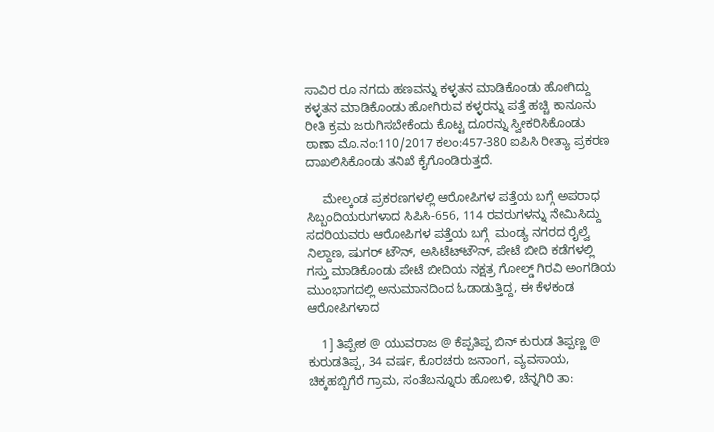ಸಾವಿರ ರೂ ನಗದು ಹಣವನ್ನು ಕಳ್ಳತನ ಮಾಡಿಕೊಂಡು ಹೋಗಿದ್ದು ಕಳ್ಳತನ ಮಾಡಿಕೊಂಡು ಹೋಗಿರುವ ಕಳ್ಳರನ್ನು ಪತ್ತೆ ಹಚ್ಚಿ ಕಾನೂನು ರೀತಿ ಕ್ರಮ ಜರುಗಿಸಬೇಕೆಂದು ಕೊಟ್ಟ ದೂರನ್ನು ಸ್ವೀಕರಿಸಿಕೊಂಡು ಠಾಣಾ ಮೊ.ನಂ:110/2017 ಕಲಂ:457-380 ಐಪಿಸಿ ರೀತ್ಯಾ ಪ್ರಕರಣ ದಾಖಲಿಸಿಕೊಂಡು ತನಿಖೆ ಕೈಗೊಂಡಿರುತ್ತದೆ.

     ಮೇಲ್ಕಂಡ ಪ್ರಕರಣಗಳಲ್ಲಿ ಆರೋಪಿಗಳ ಪತ್ತೆಯ ಬಗ್ಗೆ ಅಪರಾಧ ಸಿಬ್ಬಂದಿಯರುಗಳಾದ ಸಿಪಿಸಿ-656, 114 ರವರುಗಳನ್ನು ನೇಮಿಸಿದ್ದು ಸದರಿಯವರು ಆರೋಪಿಗಳ ಪತ್ತೆಯ ಬಗ್ಗೆ  ಮಂಡ್ಯ ನಗರದ ರೈಲ್ವೆ ನಿಲ್ದಾಣ, ಷುಗರ್ ಟೌನ್, ಅಸಿಟೆಟ್‍ಟೌನ್, ಪೇಟೆ ಬೀದಿ ಕಡೆಗಳಲ್ಲಿ ಗಸ್ತು ಮಾಡಿಕೊಂಡು ಪೇಟೆ ಬೀದಿಯ ನಕ್ಷತ್ರ ಗೋಲ್ಡ್ ಗಿರವಿ ಅಂಗಡಿಯ ಮುಂಭಾಗದಲ್ಲಿ ಅನುಮಾನದಿಂದ ಓಡಾಡುತ್ತಿದ್ದ, ಈ ಕೆಳಕಂಡ ಆರೋಪಿಗಳಾದ

    1] ತಿಪ್ಪೇಶ @ ಯುವರಾಜ @ ಕೆಪ್ಪತಿಪ್ಪ ಬಿನ್ ಕುರುಡ ತಿಪ್ಪಣ್ಣ @ ಕುರುಡತಿಪ್ಪ, 34 ವರ್ಷ, ಕೊರಚರು ಜನಾಂಗ, ವ್ಯವಸಾಯ, ಚಿಕ್ಕಹಬ್ಬಿಗೆರೆ ಗ್ರಾಮ, ಸಂತೆಬನ್ನೂರು ಹೋಬಳಿ, ಚೆನ್ನಗಿರಿ ತಾ: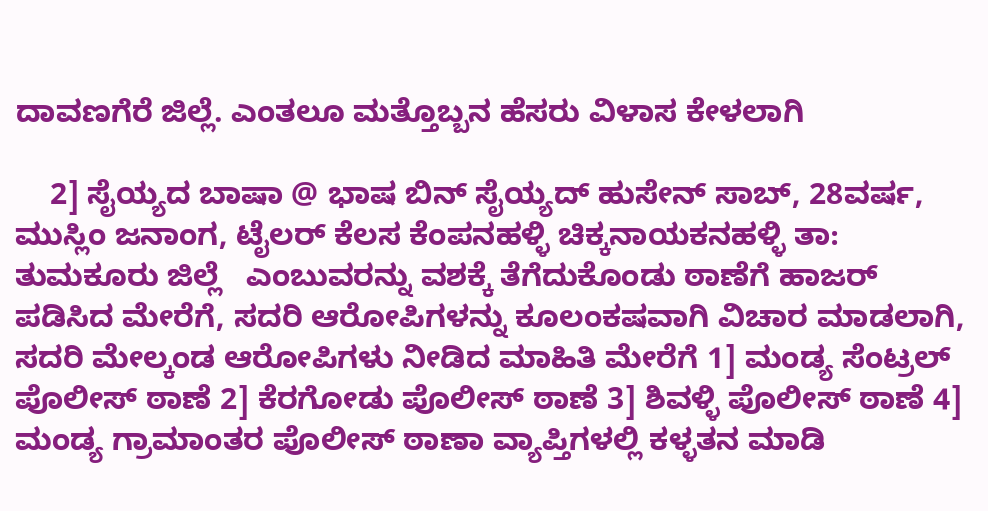ದಾವಣಗೆರೆ ಜಿಲ್ಲೆ. ಎಂತಲೂ ಮತ್ತೊಬ್ಬನ ಹೆಸರು ವಿಳಾಸ ಕೇಳಲಾಗಿ

    2] ಸೈಯ್ಯದ ಬಾಷಾ @ ಭಾಷ ಬಿನ್ ಸೈಯ್ಯದ್ ಹುಸೇನ್ ಸಾಬ್, 28ವರ್ಷ, ಮುಸ್ಲಿಂ ಜನಾಂಗ, ಟೈಲರ್ ಕೆಲಸ ಕೆಂಪನಹಳ್ಳಿ ಚಿಕ್ಕನಾಯಕನಹಳ್ಳಿ ತಾ: ತುಮಕೂರು ಜಿಲ್ಲೆ   ಎಂಬುವರನ್ನು ವಶಕ್ಕೆ ತೆಗೆದುಕೊಂಡು ಠಾಣೆಗೆ ಹಾಜರ್ ಪಡಿಸಿದ ಮೇರೆಗೆ, ಸದರಿ ಆರೋಪಿಗಳನ್ನು ಕೂಲಂಕಷವಾಗಿ ವಿಚಾರ ಮಾಡಲಾಗಿ, ಸದರಿ ಮೇಲ್ಕಂಡ ಆರೋಪಿಗಳು ನೀಡಿದ ಮಾಹಿತಿ ಮೇರೆಗೆ 1] ಮಂಡ್ಯ ಸೆಂಟ್ರಲ್ ಪೊಲೀಸ್ ಠಾಣೆ 2] ಕೆರಗೋಡು ಪೊಲೀಸ್ ಠಾಣೆ 3] ಶಿವಳ್ಳಿ ಪೊಲೀಸ್ ಠಾಣೆ 4] ಮಂಡ್ಯ ಗ್ರಾಮಾಂತರ ಪೊಲೀಸ್ ಠಾಣಾ ವ್ಯಾಪ್ತಿಗಳಲ್ಲಿ ಕಳ್ಳತನ ಮಾಡಿ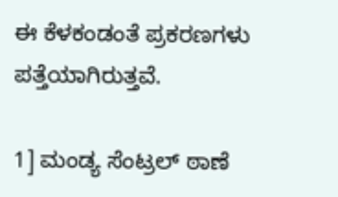ಈ ಕೆಳಕಂಡಂತೆ ಪ್ರಕರಣಗಳು ಪತ್ತೆಯಾಗಿರುತ್ತವೆ.

1] ಮಂಡ್ಯ ಸೆಂಟ್ರಲ್ ಠಾಣೆ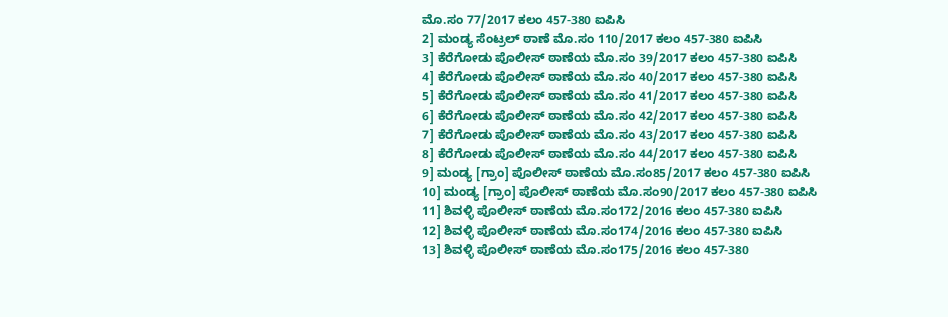ಮೊ.ಸಂ 77/2017 ಕಲಂ 457-380 ಐಪಿಸಿ
2] ಮಂಡ್ಯ ಸೆಂಟ್ರಲ್ ಠಾಣೆ ಮೊ.ಸಂ 110/2017 ಕಲಂ 457-380 ಐಪಿಸಿ
3] ಕೆರೆಗೋಡು ಪೊಲೀಸ್ ಠಾಣೆಯ ಮೊ.ಸಂ 39/2017 ಕಲಂ 457-380 ಐಪಿಸಿ
4] ಕೆರೆಗೋಡು ಪೊಲೀಸ್ ಠಾಣೆಯ ಮೊ.ಸಂ 40/2017 ಕಲಂ 457-380 ಐಪಿಸಿ
5] ಕೆರೆಗೋಡು ಪೊಲೀಸ್ ಠಾಣೆಯ ಮೊ.ಸಂ 41/2017 ಕಲಂ 457-380 ಐಪಿಸಿ
6] ಕೆರೆಗೋಡು ಪೊಲೀಸ್ ಠಾಣೆಯ ಮೊ.ಸಂ 42/2017 ಕಲಂ 457-380 ಐಪಿಸಿ
7] ಕೆರೆಗೋಡು ಪೊಲೀಸ್ ಠಾಣೆಯ ಮೊ.ಸಂ 43/2017 ಕಲಂ 457-380 ಐಪಿಸಿ
8] ಕೆರೆಗೋಡು ಪೊಲೀಸ್ ಠಾಣೆಯ ಮೊ.ಸಂ 44/2017 ಕಲಂ 457-380 ಐಪಿಸಿ
9] ಮಂಡ್ಯ [ಗ್ರಾಂ] ಪೊಲೀಸ್ ಠಾಣೆಯ ಮೊ.ಸಂ85/2017 ಕಲಂ 457-380 ಐಪಿಸಿ
10] ಮಂಡ್ಯ [ಗ್ರಾಂ] ಪೊಲೀಸ್ ಠಾಣೆಯ ಮೊ.ಸಂ90/2017 ಕಲಂ 457-380 ಐಪಿಸಿ
11] ಶಿವಳ್ಳಿ ಪೊಲೀಸ್ ಠಾಣೆಯ ಮೊ.ಸಂ172/2016 ಕಲಂ 457-380 ಐಪಿಸಿ
12] ಶಿವಳ್ಳಿ ಪೊಲೀಸ್ ಠಾಣೆಯ ಮೊ.ಸಂ174/2016 ಕಲಂ 457-380 ಐಪಿಸಿ
13] ಶಿವಳ್ಳಿ ಪೊಲೀಸ್ ಠಾಣೆಯ ಮೊ.ಸಂ175/2016 ಕಲಂ 457-380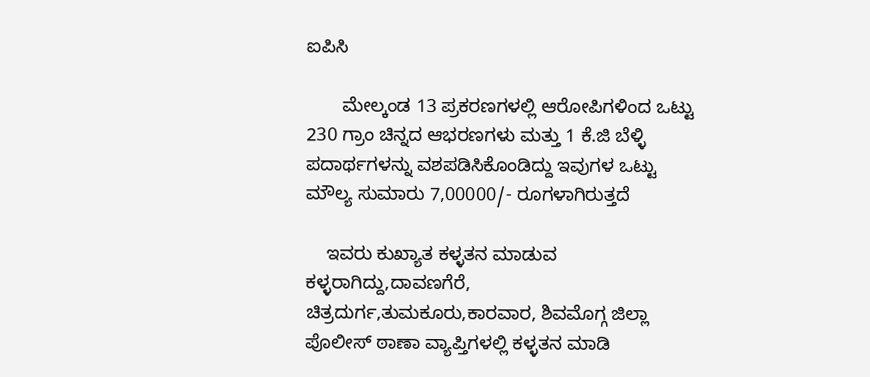ಐಪಿಸಿ

       ಮೇಲ್ಕಂಡ 13 ಪ್ರಕರಣಗಳಲ್ಲಿ ಆರೋಪಿಗಳಿಂದ ಒಟ್ಟು 230 ಗ್ರಾಂ ಚಿನ್ನದ ಆಭರಣಗಳು ಮತ್ತು 1 ಕೆ.ಜಿ ಬೆಳ್ಳಿ ಪದಾರ್ಥಗಳನ್ನು ವಶಪಡಿಸಿಕೊಂಡಿದ್ದು ಇವುಗಳ ಒಟ್ಟು ಮೌಲ್ಯ ಸುಮಾರು 7,00000/- ರೂಗಳಾಗಿರುತ್ತದೆ

    ಇವರು ಕುಖ್ಯಾತ ಕಳ್ಳತನ ಮಾಡುವ ಕಳ್ಳರಾಗಿದ್ದು,ದಾವಣಗೆರೆ, ಚಿತ್ರದುರ್ಗ,ತುಮಕೂರು,ಕಾರವಾರ, ಶಿವಮೊಗ್ಗ ಜಿಲ್ಲಾ ಪೊಲೀಸ್ ಠಾಣಾ ವ್ಯಾಪ್ತಿಗಳಲ್ಲಿ ಕಳ್ಳತನ ಮಾಡಿ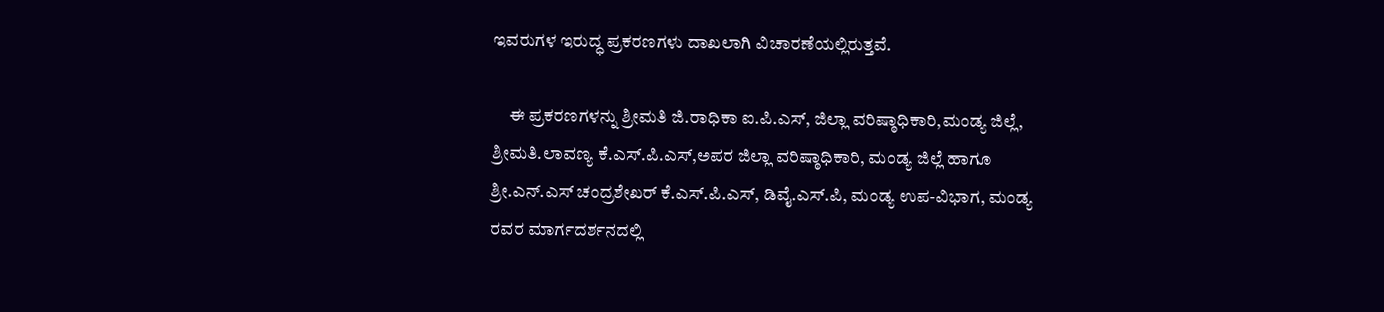ಇವರುಗಳ ಇರುದ್ಧ ಪ್ರಕರಣಗಳು ದಾಖಲಾಗಿ ವಿಚಾರಣೆಯಲ್ಲಿರುತ್ತವೆ.

     ಈ ಪ್ರಕರಣಗಳನ್ನು ಶ್ರೀಮತಿ ಜಿ.ರಾಧಿಕಾ ಐ.ಪಿ.ಎಸ್, ಜಿಲ್ಲಾ ವರಿಷ್ಠಾಧಿಕಾರಿ,ಮಂಡ್ಯ ಜಿಲ್ಲೆ, ಶ್ರೀಮತಿ.ಲಾವಣ್ಯ ಕೆ.ಎಸ್.ಪಿ.ಎಸ್,ಅಪರ ಜಿಲ್ಲಾ ವರಿಷ್ಠಾಧಿಕಾರಿ, ಮಂಡ್ಯ ಜಿಲ್ಲೆ ಹಾಗೂ ಶ್ರೀ.ಎನ್.ಎಸ್ ಚಂದ್ರಶೇಖರ್ ಕೆ.ಎಸ್.ಪಿ.ಎಸ್, ಡಿವೈ.ಎಸ್.ಪಿ, ಮಂಡ್ಯ ಉಪ-ವಿಭಾಗ, ಮಂಡ್ಯ ರವರ ಮಾರ್ಗದರ್ಶನದಲ್ಲಿ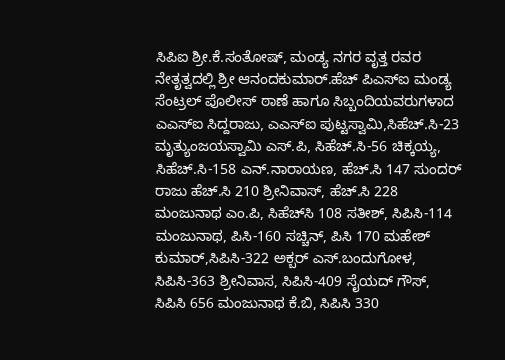ಸಿಪಿಐ ಶ್ರೀ.ಕೆ.ಸಂತೋಷ್, ಮಂಡ್ಯ ನಗರ ವೃತ್ತ ರವರ ನೇತೃತ್ವದಲ್ಲಿ ಶ್ರೀ ಆನಂದಕುಮಾರ್.ಹೆಚ್ ಪಿಎಸ್‍ಐ ಮಂಡ್ಯ ಸೆಂಟ್ರಲ್ ಪೊಲೀಸ್ ಠಾಣೆ ಹಾಗೂ ಸಿಬ್ಬಂದಿಯವರುಗಳಾದ ಎಎಸ್‍ಐ ಸಿದ್ದರಾಜು, ಎಎಸ್‍ಐ ಪುಟ್ಟಸ್ವಾಮಿ,ಸಿಹೆಚ್.ಸಿ-23 ಮೃತ್ಯುಂಜಯಸ್ವಾಮಿ ಎಸ್.ಪಿ, ಸಿಹೆಚ್.ಸಿ-56 ಚಿಕ್ಕಯ್ಯ, ಸಿಹೆಚ್.ಸಿ-158 ಎನ್.ನಾರಾಯಣ, ಹೆಚ್.ಸಿ 147 ಸುಂದರ್ ರಾಜು ಹೆಚ್.ಸಿ 210 ಶ್ರೀನಿವಾಸ್, ಹೆಚ್.ಸಿ 228 ಮಂಜುನಾಥ ಎಂ.ಪಿ, ಸಿಹೆಚ್‍ಸಿ 108 ಸತೀಶ್, ಸಿಪಿಸಿ-114 ಮಂಜುನಾಥ, ಪಿಸಿ-160 ಸಚ್ಚಿನ್, ಪಿಸಿ 170 ಮಹೇಶ್ ಕುಮಾರ್,ಸಿಪಿಸಿ-322 ಅಕ್ಬರ್ ಎಸ್.ಬಂದುಗೋಳ, ಸಿಪಿಸಿ-363 ಶ್ರೀನಿವಾಸ, ಸಿಪಿಸಿ-409 ಸೈಯದ್ ಗೌಸ್, ಸಿಪಿಸಿ 656 ಮಂಜುನಾಥ ಕೆ.ಬಿ, ಸಿಪಿಸಿ 330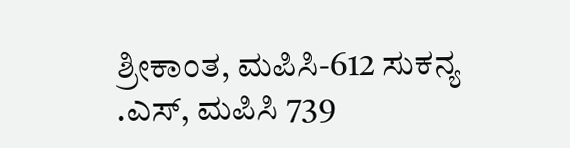ಶ್ರೀಕಾಂತ, ಮಪಿಸಿ-612 ಸುಕನ್ಯ .ಎಸ್, ಮಪಿಸಿ 739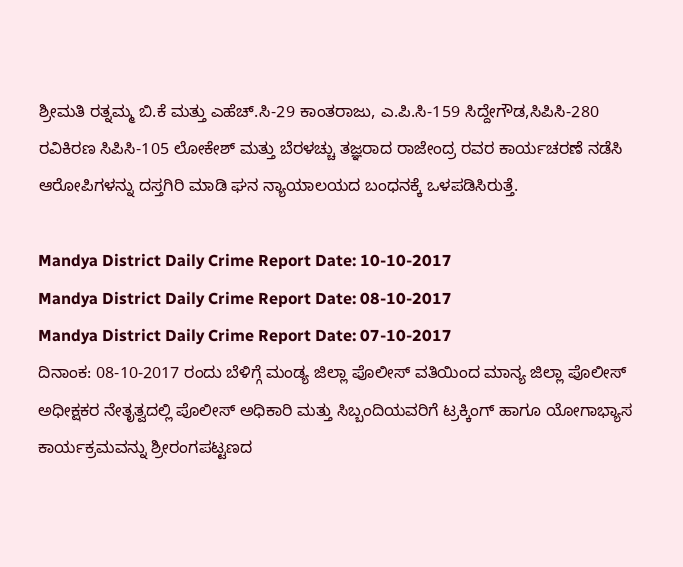ಶ್ರೀಮತಿ ರತ್ನಮ್ಮ ಬಿ.ಕೆ ಮತ್ತು ಎಹೆಚ್.ಸಿ-29 ಕಾಂತರಾಜು, ಎ.ಪಿ.ಸಿ-159 ಸಿದ್ದೇಗೌಡ,ಸಿಪಿಸಿ-280 ರವಿಕಿರಣ ಸಿಪಿಸಿ-105 ಲೋಕೇಶ್ ಮತ್ತು ಬೆರಳಚ್ಚು ತಜ್ಞರಾದ ರಾಜೇಂದ್ರ ರವರ ಕಾರ್ಯಚರಣೆ ನಡೆಸಿ ಆರೋಪಿಗಳನ್ನು ದಸ್ತಗಿರಿ ಮಾಡಿ ಘನ ನ್ಯಾಯಾಲಯದ ಬಂಧನಕ್ಕೆ ಒಳಪಡಿಸಿರುತ್ತೆ.

Mandya District Daily Crime Report Date: 10-10-2017
Mandya District Daily Crime Report Date: 08-10-2017
Mandya District Daily Crime Report Date: 07-10-2017
ದಿನಾಂಕ: 08-10-2017 ರಂದು ಬೆಳಿಗ್ಗೆ ಮಂಡ್ಯ ಜಿಲ್ಲಾ ಪೊಲೀಸ್ ವತಿಯಿಂದ ಮಾನ್ಯ ಜಿಲ್ಲಾ ಪೊಲೀಸ್ ಅಧೀಕ್ಷಕರ ನೇತೃತ್ವದಲ್ಲಿ ಪೊಲೀಸ್ ಅಧಿಕಾರಿ ಮತ್ತು ಸಿಬ್ಬಂದಿಯವರಿಗೆ ಟ್ರಕ್ಕಿಂಗ್ ಹಾಗೂ ಯೋಗಾಭ್ಯಾಸ ಕಾರ್ಯಕ್ರಮವನ್ನು ಶ್ರೀರಂಗಪಟ್ಟಣದ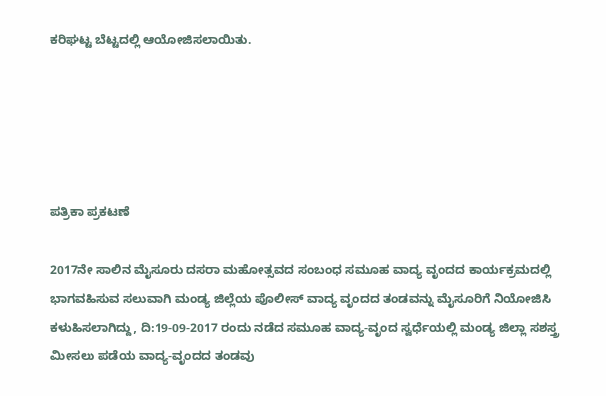ಕರಿಘಟ್ಟ ಬೆಟ್ಟದಲ್ಲಿ ಆಯೋಜಿಸಲಾಯಿತು.





ಪತ್ರಿಕಾ ಪ್ರಕಟಣೆ

2017ನೇ ಸಾಲಿನ ಮೈಸೂರು ದಸರಾ ಮಹೋತ್ಸವದ ಸಂಬಂಧ ಸಮೂಹ ವಾದ್ಯ ವೃಂದದ ಕಾರ್ಯಕ್ರಮದಲ್ಲಿ ಭಾಗವಹಿಸುವ ಸಲುವಾಗಿ ಮಂಡ್ಯ ಜಿಲ್ಲೆಯ ಪೊಲೀಸ್ ವಾದ್ಯ ವೃಂದದ ತಂಡವನ್ನು ಮೈಸೂರಿಗೆ ನಿಯೋಜಿಸಿ ಕಳುಹಿಸಲಾಗಿದ್ದು, ದಿ:19-09-2017 ರಂದು ನಡೆದ ಸಮೂಹ ವಾದ್ಯ-ವೃಂದ ಸ್ವರ್ಧೆಯಲ್ಲಿ ಮಂಡ್ಯ ಜಿಲ್ಲಾ ಸಶಸ್ತ್ರ ಮೀಸಲು ಪಡೆಯ ವಾದ್ಯ-ವೃಂದದ ತಂಡವು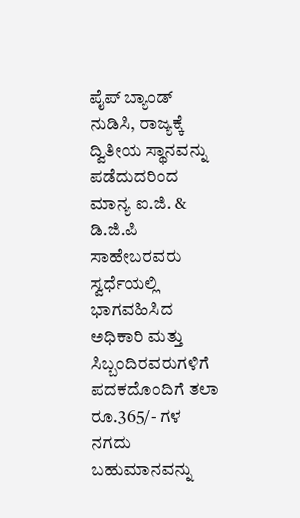ಪೈಪ್ ಬ್ಯಾಂಡ್ ನುಡಿಸಿ, ರಾಜ್ಯಕ್ಕೆ ದ್ವಿತೀಯ ಸ್ಥಾನವನ್ನು ಪಡೆದುದರಿಂದ ಮಾನ್ಯ ಐ.ಜಿ. & ಡಿ.ಜಿ.ಪಿ ಸಾಹೇಬರವರು ಸ್ವರ್ಧೆಯಲ್ಲಿ ಭಾಗವಹಿಸಿದ ಅಧಿಕಾರಿ ಮತ್ತು ಸಿಬ್ಬಂದಿರವರುಗಳಿಗೆ ಪದಕದೊಂದಿಗೆ ತಲಾ ರೂ.365/- ಗಳ ನಗದು ಬಹುಮಾನವನ್ನು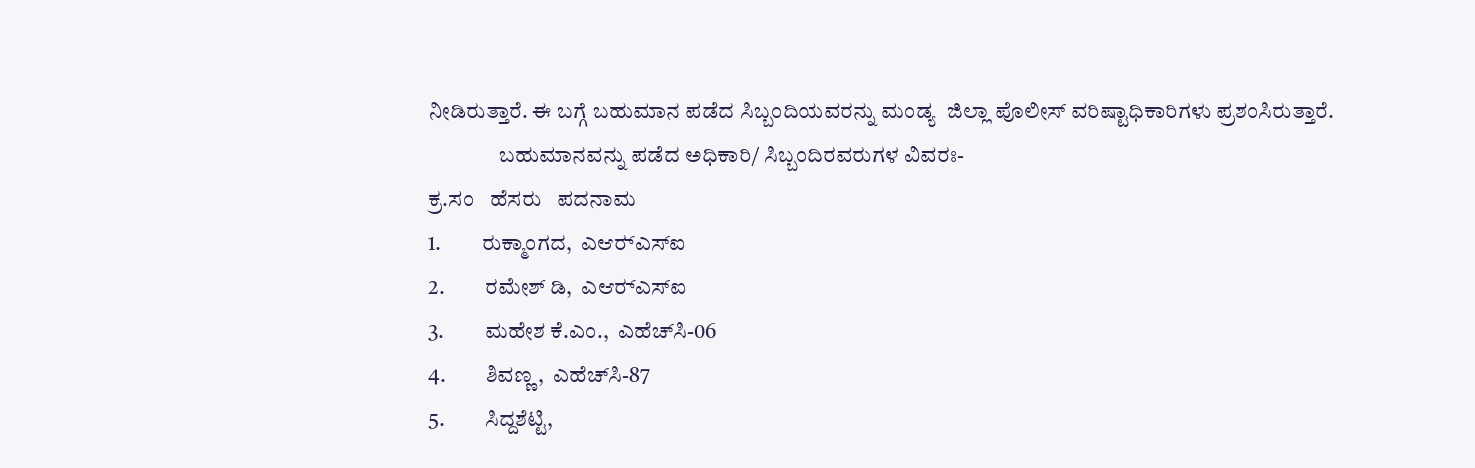ನೀಡಿರುತ್ತಾರೆ. ಈ ಬಗ್ಗೆ ಬಹುಮಾನ ಪಡೆದ ಸಿಬ್ಬಂದಿಯವರನ್ನು ಮಂಡ್ಯ  ಜಿಲ್ಲಾ ಪೊಲೀಸ್ ವರಿಷ್ಟಾಧಿಕಾರಿಗಳು ಪ್ರಶಂಸಿರುತ್ತಾರೆ.
                ಬಹುಮಾನವನ್ನು ಪಡೆದ ಅಧಿಕಾರಿ/ ಸಿಬ್ಬಂದಿರವರುಗಳ ವಿವರಃ-
ಕ್ರ.ಸಂ   ಹೆಸರು   ಪದನಾಮ
1.         ರುಕ್ಮಾಂಗದ,  ಎಆರ್‍ಎಸ್‍ಐ
2.         ರಮೇಶ್ ಡಿ,  ಎಆರ್‍ಎಸ್‍ಐ
3.         ಮಹೇಶ ಕೆ.ಎಂ.,  ಎಹೆಚ್‍ಸಿ-06
4.         ಶಿವಣ್ಣ,  ಎಹೆಚ್‍ಸಿ-87
5.         ಸಿದ್ದಶೆಟ್ಟಿ,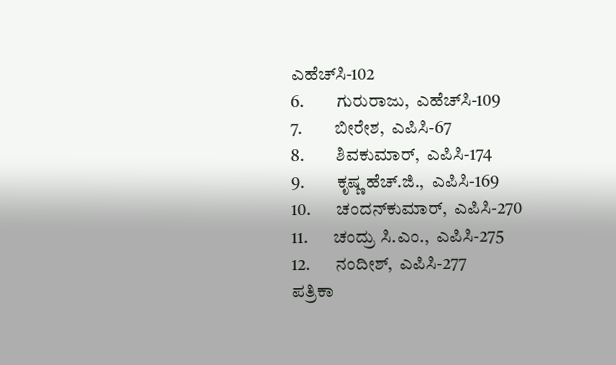ಎಹೆಚ್‍ಸಿ-102
6.         ಗುರುರಾಜು,  ಎಹೆಚ್‍ಸಿ-109
7.         ಬೀರೇಶ,  ಎಪಿಸಿ-67
8.         ಶಿವಕುಮಾರ್,  ಎಪಿಸಿ-174
9.         ಕೃಷ್ಣ ಹೆಚ್.ಜಿ.,  ಎಪಿಸಿ-169
10.       ಚಂದನ್‍ಕುಮಾರ್,  ಎಪಿಸಿ-270
11.       ಚಂದ್ರು ಸಿ.ಎಂ.,  ಎಪಿಸಿ-275
12.       ನಂದೀಶ್,  ಎಪಿಸಿ-277
ಪತ್ರಿಕಾ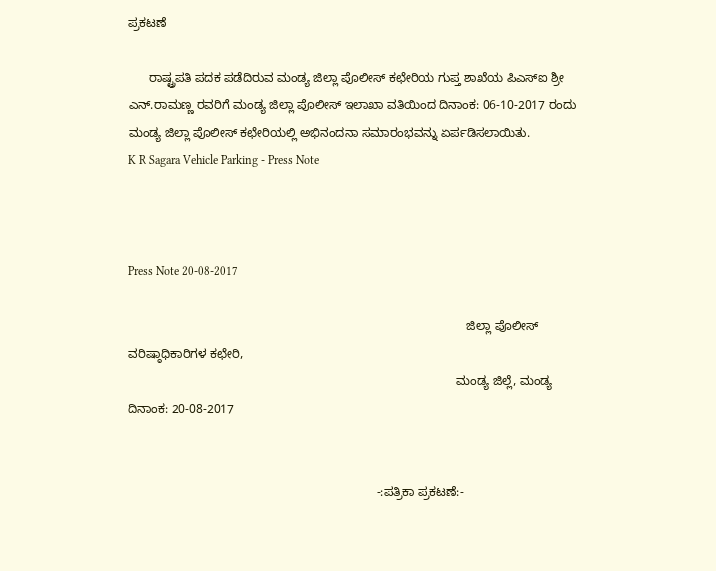ಪ್ರಕಟಣೆ

      ರಾಷ್ಟ್ರಪತಿ ಪದಕ ಪಡೆದಿರುವ ಮಂಡ್ಯ ಜಿಲ್ಲಾ ಪೊಲೀಸ್ ಕಛೇರಿಯ ಗುಪ್ತ ಶಾಖೆಯ ಪಿಎಸ್‍ಐ ಶ್ರೀ ಎನ್.ರಾಮಣ್ಣ ರವರಿಗೆ ಮಂಡ್ಯ ಜಿಲ್ಲಾ ಪೊಲೀಸ್ ಇಲಾಖಾ ವತಿಯಿಂದ ದಿನಾಂಕ: 06-10-2017 ರಂದು ಮಂಡ್ಯ ಜಿಲ್ಲಾ ಪೊಲೀಸ್ ಕಛೇರಿಯಲ್ಲಿ ಅಭಿನಂದನಾ ಸಮಾರಂಭವನ್ನು ಏರ್ಪಡಿಸಲಾಯಿತು.
K R Sagara Vehicle Parking - Press Note



Press Note 20-08-2017

                                                                                                  ಜಿಲ್ಲಾ ಪೊಲೀಸ್ ವರಿಷ್ಠಾಧಿಕಾರಿಗಳ ಕಛೇರಿ,
                                                                                               ಮಂಡ್ಯ ಜಿಲ್ಲೆ, ಮಂಡ್ಯ ದಿನಾಂಕ: 20-08-2017


                                                                        -:ಪತ್ರಿಕಾ ಪ್ರಕಟಣೆ:-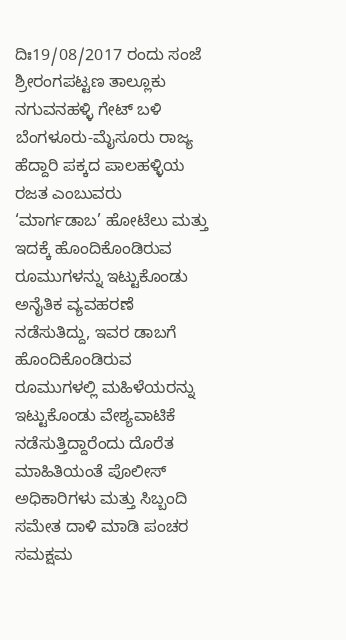ದಿಃ19/08/2017 ರಂದು ಸಂಜೆ ಶ್ರೀರಂಗಪಟ್ಟಣ ತಾಲ್ಲೂಕು ನಗುವನಹಳ್ಳಿ ಗೇಟ್ ಬಳಿ ಬೆಂಗಳೂರು-ಮೈಸೂರು ರಾಜ್ಯ ಹೆದ್ದಾರಿ ಪಕ್ಕದ ಪಾಲಹಳ್ಳಿಯ ರಜತ ಎಂಬುವರು  ‘ಮಾರ್ಗಡಾಬ’ ಹೋಟೆಲು ಮತ್ತು ಇದಕ್ಕೆ ಹೊಂದಿಕೊಂಡಿರುವ ರೂಮುಗಳನ್ನು ಇಟ್ಟುಕೊಂಡು ಅನೈತಿಕ ವ್ಯವಹರಣೆ ನಡೆಸುತಿದ್ದು, ಇವರ ಡಾಬಗೆ ಹೊಂದಿಕೊಂಡಿರುವ ರೂಮುಗಳಲ್ಲಿ ಮಹಿಳೆಯರನ್ನು ಇಟ್ಟುಕೊಂಡು ವೇಶ್ಯವಾಟಿಕೆ ನಡೆಸುತ್ತಿದ್ದಾರೆಂದು ದೊರೆತ ಮಾಹಿತಿಯಂತೆ ಪೊಲೀಸ್ ಅಧಿಕಾರಿಗಳು ಮತ್ತು ಸಿಬ್ಬಂದಿ ಸಮೇತ ದಾಳಿ ಮಾಡಿ ಪಂಚರ ಸಮಕ್ಷಮ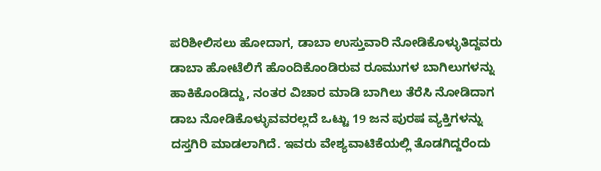ಪರಿಶೀಲಿಸಲು ಹೋದಾಗ, ಡಾಬಾ ಉಸ್ತುವಾರಿ ನೋಡಿಕೊಳ್ಳುತಿದ್ದವರು ಡಾಬಾ ಹೋಟೆಲಿಗೆ ಹೊಂದಿಕೊಂಡಿರುವ ರೂಮುಗಳ ಬಾಗಿಲುಗಳನ್ನು ಹಾಕಿಕೊಂಡಿದ್ದು, ನಂತರ ವಿಚಾರ ಮಾಡಿ ಬಾಗಿಲು ತೆರೆಸಿ ನೋಡಿದಾಗ ಡಾಬ ನೋಡಿಕೊಳ್ಳುವವರಲ್ಲದೆ ಒಟ್ಟು 19 ಜನ ಪುರಷ ವ್ಯಕ್ತಿಗಳನ್ನು ದಸ್ತಗಿರಿ ಮಾಡಲಾಗಿದೆ. ಇವರು ವೇಶ್ಯವಾಟಿಕೆಯಲ್ಲಿ ತೊಡಗಿದ್ದರೆಂದು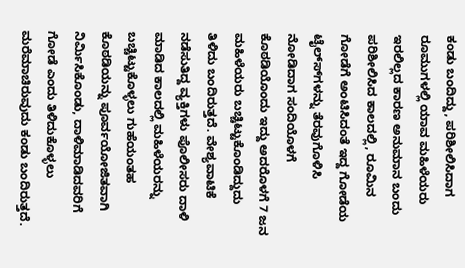ಕಂಡು ಬಂದಿದ್ದು, ಪರಿಶೀಲಿಸಿದಾಗ ರೂಮುಗಳಲ್ಲಿ ಯಾವ ಮಹಿಳೆಯರು ಇರಲಿಲ್ಲದ ಕಾರಣ ಅನುಮಾನ ಬಂದು ಪರಿಶೀಲಿಸಿದ ಕಾಲದಲ್ಲಿ, ರೂಮಿನ ಗೋಡೆಗೆ ಅಂಟಿಸಿದಂತೆ ಇದ್ದ ಗೋಡೆಯ ಟೈಲ್ಸ್‍ಗಳನ್ನು ತೆರವುಗೊಳಿಸಿ ನೋಡಿದಾಗ ಸಂದಿಯೊಳಗೆ ಕೊಠಡಿಯೊಂದು ಇದ್ದು ಅದರೊಳಗೆ 7 ಜನ ಮಹಿಳೆಯರು ಬಚ್ಚಿಟ್ಟುಕೊಂಡಿದ್ದುದು ತಿಳಿದು ಬಂದಿರುತ್ತದೆ. ವೇಶ್ಯವಾಟಿಕೆ ನಡೆಸುತಿದ್ದ ವ್ಯಕ್ತಿಗಳು ಪೊಲೀಸರು ದಾಳಿ ಮಾಡಿದ ಕಾಲದಲ್ಲಿ ಮಹಿಳೆಯರನ್ನು ಬಚ್ಚಿಟ್ಟುಕೊಳ್ಳಲು ಗುಹೆಯಂತಹ ಕೊಠಡಿಯನ್ನು ಪೂರ್ವಯೋಜಿತವಾಗಿ ನಿರ್ಮಿಸಿಕೊಂಡು, ದಾಳಿಮಾಡಿದವರಿಗೆ ಗೋಡೆ ಎಂದು ತಿಳಿದುಕೊಳ್ಳಲು ಮರೆಮಾಚಿರುವುದು ಕಂಡು ಬಂದಿರುತ್ತದೆ.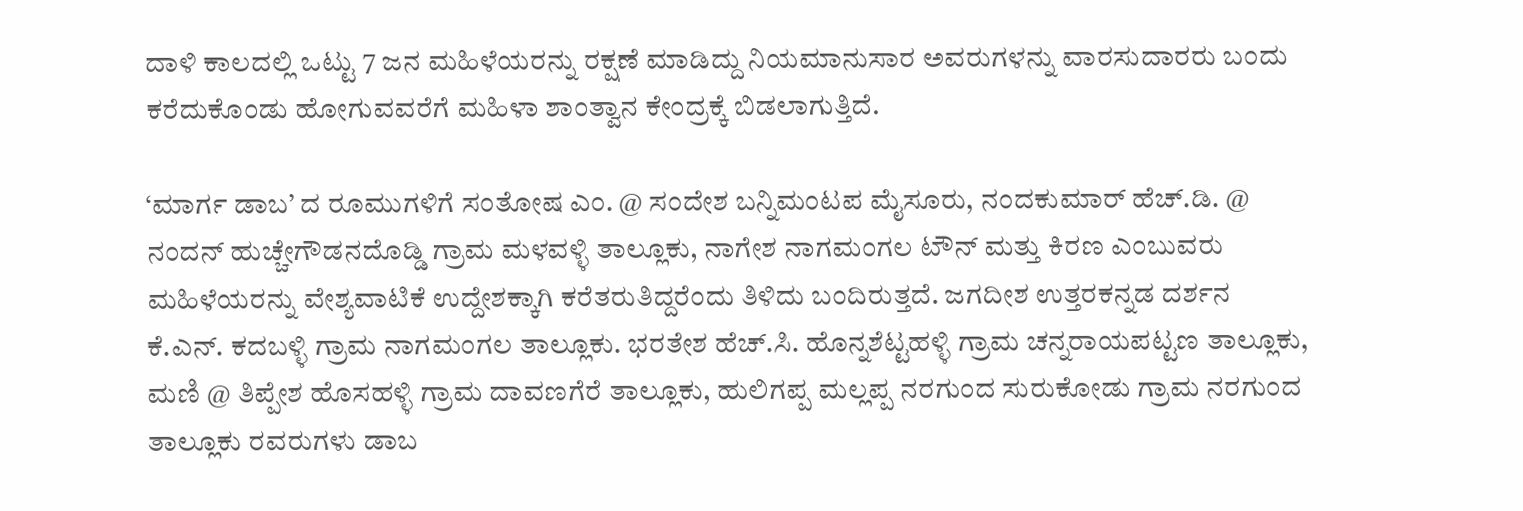ದಾಳಿ ಕಾಲದಲ್ಲಿ ಒಟ್ಟು 7 ಜನ ಮಹಿಳೆಯರನ್ನು ರಕ್ಷಣೆ ಮಾಡಿದ್ದು ನಿಯಮಾನುಸಾರ ಅವರುಗಳನ್ನು ವಾರಸುದಾರರು ಬಂದು ಕರೆದುಕೊಂಡು ಹೋಗುವವರೆಗೆ ಮಹಿಳಾ ಶಾಂತ್ವಾನ ಕೇಂದ್ರಕ್ಕೆ ಬಿಡಲಾಗುತ್ತಿದೆ.

‘ಮಾರ್ಗ ಡಾಬ’ ದ ರೂಮುಗಳಿಗೆ ಸಂತೋಷ ಎಂ. @ ಸಂದೇಶ ಬನ್ನಿಮಂಟಪ ಮೈಸೂರು, ನಂದಕುಮಾರ್ ಹೆಚ್.ಡಿ. @ ನಂದನ್ ಹುಚ್ಚೇಗೌಡನದೊಡ್ಡಿ ಗ್ರಾಮ ಮಳವಳ್ಳಿ ತಾಲ್ಲೂಕು, ನಾಗೇಶ ನಾಗಮಂಗಲ ಟೌನ್ ಮತ್ತು ಕಿರಣ ಎಂಬುವರು ಮಹಿಳೆಯರನ್ನು ವೇಶ್ಯವಾಟಿಕೆ ಉದ್ದೇಶಕ್ಕಾಗಿ ಕರೆತರುತಿದ್ದರೆಂದು ತಿಳಿದು ಬಂದಿರುತ್ತದೆ. ಜಗದೀಶ ಉತ್ತರಕನ್ನಡ ದರ್ಶನ ಕೆ.ಎನ್. ಕದಬಳ್ಳಿ ಗ್ರಾಮ ನಾಗಮಂಗಲ ತಾಲ್ಲೂಕು. ಭರತೇಶ ಹೆಚ್.ಸಿ. ಹೊನ್ನಶೆಟ್ಟಹಳ್ಳಿ ಗ್ರಾಮ ಚನ್ನರಾಯಪಟ್ಟಣ ತಾಲ್ಲೂಕು,  ಮಣಿ @ ತಿಪ್ಪೇಶ ಹೊಸಹಳ್ಳಿ ಗ್ರಾಮ ದಾವಣಗೆರೆ ತಾಲ್ಲೂಕು, ಹುಲಿಗಪ್ಪ ಮಲ್ಲಪ್ಪ ನರಗುಂದ ಸುರುಕೋಡು ಗ್ರಾಮ ನರಗುಂದ ತಾಲ್ಲೂಕು ರವರುಗಳು ಡಾಬ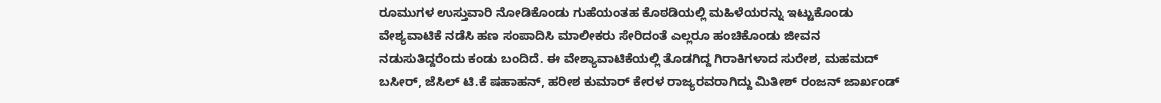ರೂಮುಗಳ ಉಸ್ತುವಾರಿ ನೋಡಿಕೊಂಡು ಗುಹೆಯಂತಹ ಕೊಠಡಿಯಲ್ಲಿ ಮಹಿಳೆಯರನ್ನು ಇಟ್ಟುಕೊಂಡು ವೇಶ್ಯವಾಟಿಕೆ ನಡೆಸಿ ಹಣ ಸಂಪಾದಿಸಿ ಮಾಲೀಕರು ಸೇರಿದಂತೆ ಎಲ್ಲರೂ ಹಂಚಿಕೊಂಡು ಜೀವನ ನಡುಸುತಿದ್ದರೆಂದು ಕಂಡು ಬಂದಿದೆ. ಈ ವೇಶ್ಯಾವಾಟಿಕೆಯಲ್ಲಿ ತೊಡಗಿದ್ದ ಗಿರಾಕಿಗಳಾದ ಸುರೇಶ, ಮಹಮದ್ ಬಸೀರ್, ಜೆಸಿಲ್ ಟಿ.ಕೆ ಷಹಾಹನ್, ಹರೀಶ ಕುಮಾರ್ ಕೇರಳ ರಾಜ್ಯರವರಾಗಿದ್ದು ಮಿತೀಶ್ ರಂಜನ್ ಜಾರ್ಖಂಡ್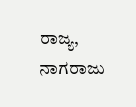ರಾಜ್ಯ, ನಾಗರಾಜು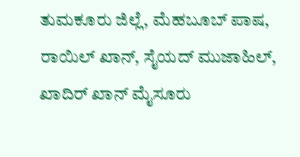ತುಮಕೂರು ಜಿಲ್ಲೆ, ಮೆಹಬೂಬ್ ಪಾಷ, ರಾಯಿಲ್ ಖಾನ್, ಸೈಯದ್ ಮುಜಾಹಿಲ್, ಖಾದಿರ್ ಖಾನ್ ಮೈಸೂರು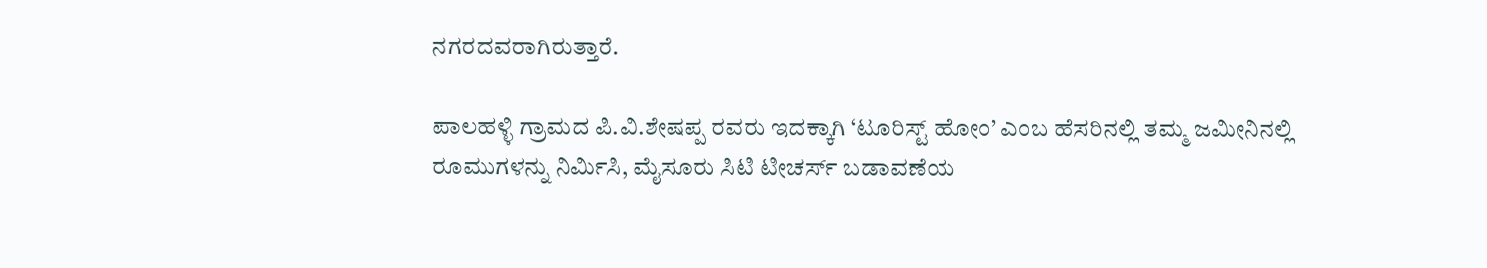ನಗರದವರಾಗಿರುತ್ತಾರೆ.

ಪಾಲಹಳ್ಳಿ ಗ್ರಾಮದ ಪಿ.ವಿ.ಶೇಷಪ್ಪ ರವರು ಇದಕ್ಕಾಗಿ ‘ಟೂರಿಸ್ಟ್ ಹೋಂ’ ಎಂಬ ಹೆಸರಿನಲ್ಲಿ ತಮ್ಮ ಜಮೀನಿನಲ್ಲಿ ರೂಮುಗಳನ್ನು ನಿರ್ಮಿಸಿ, ಮೈಸೂರು ಸಿಟಿ ಟೀಚರ್ಸ್ ಬಡಾವಣೆಯ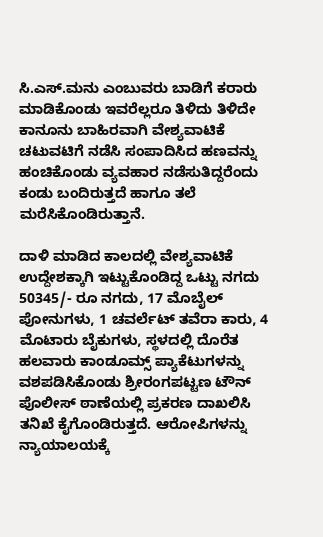ಸಿ.ಎಸ್.ಮನು ಎಂಬುವರು ಬಾಡಿಗೆ ಕರಾರು ಮಾಡಿಕೊಂಡು ಇವರೆಲ್ಲರೂ ತಿಳಿದು ತಿಳಿದೇ ಕಾನೂನು ಬಾಹಿರವಾಗಿ ವೇಶ್ಯವಾಟಿಕೆ ಚಟುವಟಿಗೆ ನಡೆಸಿ ಸಂಪಾದಿಸಿದ ಹಣವನ್ನು ಹಂಚಿಕೊಂಡು ವ್ಯವಹಾರ ನಡೆಸುತಿದ್ದರೆಂದು ಕಂಡು ಬಂದಿರುತ್ತದೆ ಹಾಗೂ ತಲೆ ಮರೆಸಿಕೊಂಡಿರುತ್ತಾನೆ.

ದಾಳಿ ಮಾಡಿದ ಕಾಲದಲ್ಲಿ ವೇಶ್ಯವಾಟಿಕೆ ಉದ್ದೇಶಕ್ಕಾಗಿ ಇಟ್ಟುಕೊಂಡಿದ್ದ ಒಟ್ಟು ನಗದು 50345/- ರೂ ನಗದು, 17 ಮೊಬೈಲ್ ಪೋನುಗಳು, 1 ಚವರ್ಲೆಟ್ ತವೆರಾ ಕಾರು, 4 ಮೊಟಾರು ಬೈಕುಗಳು, ಸ್ಥಳದಲ್ಲಿ ದೊರೆತ ಹಲವಾರು ಕಾಂಡೂಮ್ಸ್ ಪ್ಯಾಕೆಟುಗಳನ್ನು ವಶಪಡಿಸಿಕೊಂಡು ಶ್ರೀರಂಗಪಟ್ಟಣ ಟೌನ್ ಪೊಲೀಸ್ ಠಾಣೆಯಲ್ಲಿ ಪ್ರಕರಣ ದಾಖಲಿಸಿ ತನಿಖೆ ಕೈಗೊಂಡಿರುತ್ತದೆ. ಆರೋಪಿಗಳನ್ನು ನ್ಯಾಯಾಲಯಕ್ಕೆ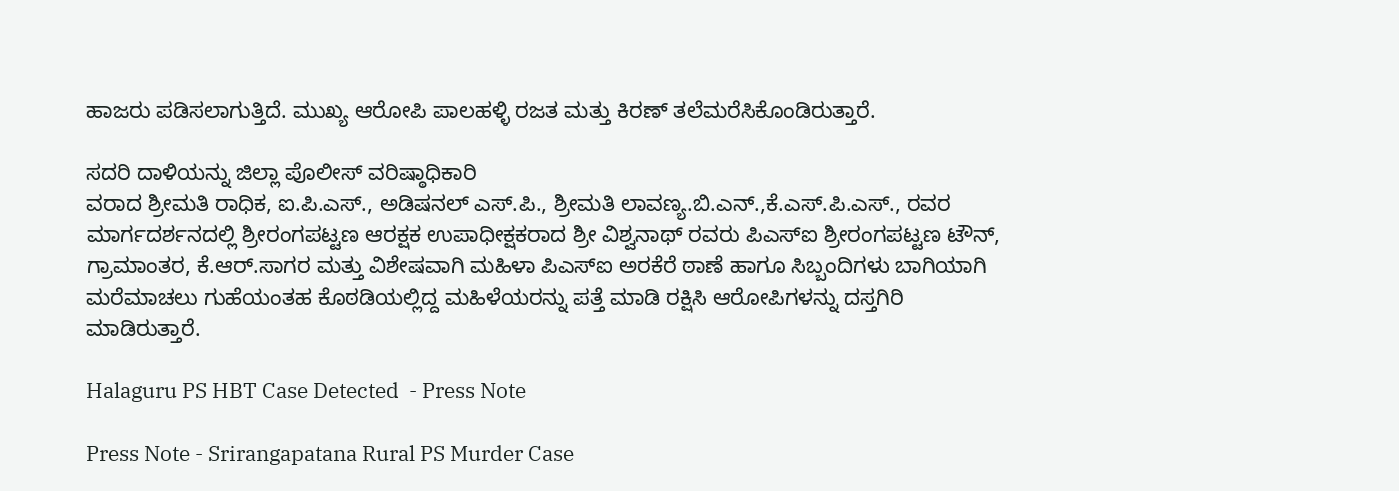ಹಾಜರು ಪಡಿಸಲಾಗುತ್ತಿದೆ. ಮುಖ್ಯ ಆರೋಪಿ ಪಾಲಹಳ್ಳಿ ರಜತ ಮತ್ತು ಕಿರಣ್ ತಲೆಮರೆಸಿಕೊಂಡಿರುತ್ತಾರೆ.

ಸದರಿ ದಾಳಿಯನ್ನು ಜಿಲ್ಲಾ ಪೊಲೀಸ್ ವರಿಷ್ಠಾಧಿಕಾರಿ
ವರಾದ ಶ್ರೀಮತಿ ರಾಧಿಕ, ಐ.ಪಿ.ಎಸ್., ಅಡಿಷನಲ್ ಎಸ್.ಪಿ., ಶ್ರೀಮತಿ ಲಾವಣ್ಯ.ಬಿ.ಎನ್.,ಕೆ.ಎಸ್.ಪಿ.ಎಸ್., ರವರ ಮಾರ್ಗದರ್ಶನದಲ್ಲಿ ಶ್ರೀರಂಗಪಟ್ಟಣ ಆರಕ್ಷಕ ಉಪಾಧೀಕ್ಷಕರಾದ ಶ್ರೀ ವಿಶ್ವನಾಥ್ ರವರು ಪಿಎಸ್‍ಐ ಶ್ರೀರಂಗಪಟ್ಟಣ ಟೌನ್, ಗ್ರಾಮಾಂತರ, ಕೆ.ಆರ್.ಸಾಗರ ಮತ್ತು ವಿಶೇಷವಾಗಿ ಮಹಿಳಾ ಪಿಎಸ್‍ಐ ಅರಕೆರೆ ಠಾಣೆ ಹಾಗೂ ಸಿಬ್ಬಂದಿಗಳು ಬಾಗಿಯಾಗಿ ಮರೆಮಾಚಲು ಗುಹೆಯಂತಹ ಕೊಠಡಿಯಲ್ಲಿದ್ದ ಮಹಿಳೆಯರನ್ನು ಪತ್ತೆ ಮಾಡಿ ರಕ್ಷಿಸಿ ಆರೋಪಿಗಳನ್ನು ದಸ್ತಗಿರಿ ಮಾಡಿರುತ್ತಾರೆ.

Halaguru PS HBT Case Detected  - Press Note

Press Note - Srirangapatana Rural PS Murder Case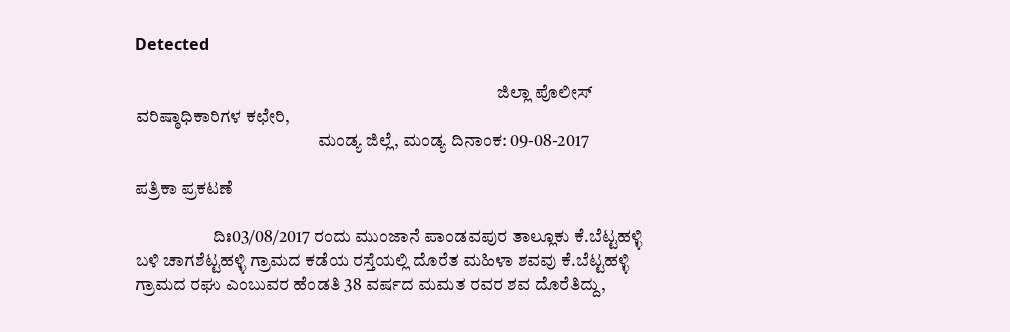Detected

                                                                                                       ಜಿಲ್ಲಾ ಪೊಲೀಸ್ ವರಿಷ್ಠಾಧಿಕಾರಿಗಳ ಕಛೇರಿ,
                                                    ಮಂಡ್ಯ ಜಿಲ್ಲೆ, ಮಂಡ್ಯ ದಿನಾಂಕ: 09-08-2017

ಪತ್ರಿಕಾ ಪ್ರಕಟಣೆ

                      ದಿಃ03/08/2017 ರಂದು ಮುಂಜಾನೆ ಪಾಂಡವಪುರ ತಾಲ್ಲೂಕು ಕೆ.ಬೆಟ್ಟಹಳ್ಳಿ ಬಳಿ ಚಾಗಶೆಟ್ಟಹಳ್ಳಿ ಗ್ರಾಮದ ಕಡೆಯ ರಸ್ತೆಯಲ್ಲಿ ದೊರೆತ ಮಹಿಳಾ ಶವವು ಕೆ.ಬೆಟ್ಟಹಳ್ಳಿ ಗ್ರಾಮದ ರಘು ಎಂಬುವರ ಹೆಂಡತಿ 38 ವರ್ಷದ ಮಮತ ರವರ ಶವ ದೊರೆತಿದ್ದು,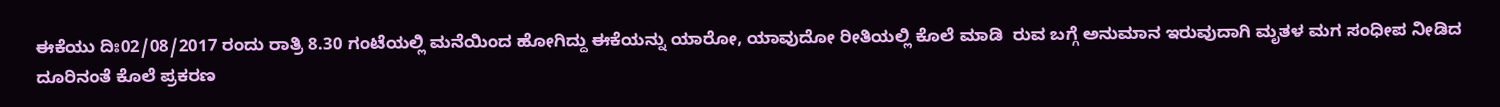ಈಕೆಯು ದಿಃ02/08/2017 ರಂದು ರಾತ್ರಿ 8.30 ಗಂಟೆಯಲ್ಲಿ ಮನೆಯಿಂದ ಹೋಗಿದ್ದು ಈಕೆಯನ್ನು ಯಾರೋ, ಯಾವುದೋ ರೀತಿಯಲ್ಲಿ ಕೊಲೆ ಮಾಡಿ  ರುವ ಬಗ್ಗೆ ಅನುಮಾನ ಇರುವುದಾಗಿ ಮೃತಳ ಮಗ ಸಂಧೀಪ ನೀಡಿದ ದೂರಿನಂತೆ ಕೊಲೆ ಪ್ರಕರಣ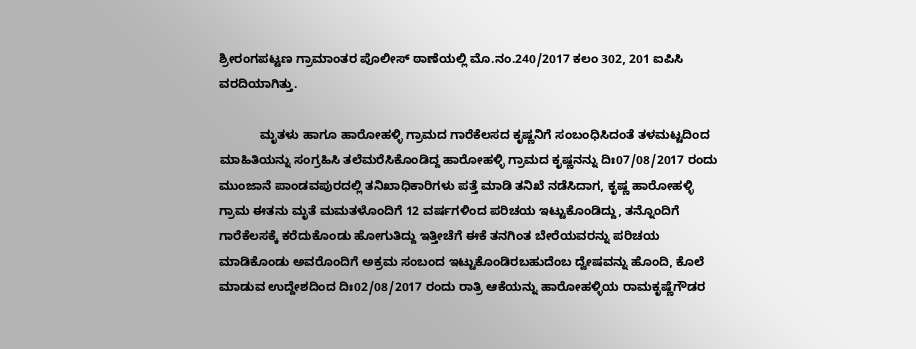ಶ್ರೀರಂಗಪಟ್ಟಣ ಗ್ರಾಮಾಂತರ ಪೊಲೀಸ್ ಠಾಣೆಯಲ್ಲಿ ಮೊ.ನಂ.240/2017 ಕಲಂ 302, 201 ಐಪಿಸಿ ವರದಿಯಾಗಿತ್ತು.

            ಮೃತಳು ಹಾಗೂ ಹಾರೋಹಳ್ಳಿ ಗ್ರಾಮದ ಗಾರೆಕೆಲಸದ ಕೃಷ್ಣನಿಗೆ ಸಂಬಂಧಿಸಿದಂತೆ ತಳಮಟ್ಟದಿಂದ ಮಾಹಿತಿಯನ್ನು ಸಂಗ್ರಹಿಸಿ ತಲೆಮರೆಸಿಕೊಂಡಿದ್ದ ಹಾರೋಹಳ್ಳಿ ಗ್ರಾಮದ ಕೃಷ್ಣನನ್ನು ದಿಃ07/08/2017 ರಂದು ಮುಂಜಾನೆ ಪಾಂಡವಪುರದಲ್ಲಿ ತನಿಖಾಧಿಕಾರಿಗಳು ಪತ್ತೆ ಮಾಡಿ ತನಿಖೆ ನಡೆಸಿದಾಗ, ಕೃಷ್ಣ ಹಾರೋಹಳ್ಳಿ ಗ್ರಾಮ ಈತನು ಮೃತೆ ಮಮತಳೊಂದಿಗೆ 12 ವರ್ಷಗಳಿಂದ ಪರಿಚಯ ಇಟ್ಟುಕೊಂಡಿದ್ದು, ತನ್ನೊಂದಿಗೆ ಗಾರೆಕೆಲಸಕ್ಕೆ ಕರೆದುಕೊಂಡು ಹೋಗುತಿದ್ದು ಇತ್ತೀಚೆಗೆ ಈಕೆ ತನಗಿಂತ ಬೇರೆಯವರನ್ನು ಪರಿಚಯ ಮಾಡಿಕೊಂಡು ಅವರೊಂದಿಗೆ ಅಕ್ರಮ ಸಂಬಂದ ಇಟ್ಟುಕೊಂಡಿರಬಹುದೆಂಬ ದ್ವೇಷವನ್ನು ಹೊಂದಿ, ಕೊಲೆ ಮಾಡುವ ಉದ್ದೇಶದಿಂದ ದಿಃ02/08/2017 ರಂದು ರಾತ್ರಿ ಆಕೆಯನ್ನು ಹಾರೋಹಳ್ಳಿಯ ರಾಮಕೃಷ್ಣೆಗೌಡರ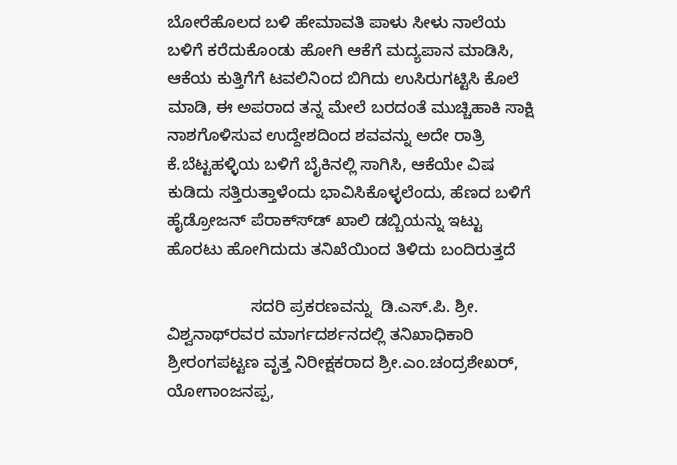ಬೋರೆಹೊಲದ ಬಳಿ ಹೇಮಾವತಿ ಪಾಳು ಸೀಳು ನಾಲೆಯ ಬಳಿಗೆ ಕರೆದುಕೊಂಡು ಹೋಗಿ ಆಕೆಗೆ ಮದ್ಯಪಾನ ಮಾಡಿಸಿ, ಆಕೆಯ ಕುತ್ತಿಗೆಗೆ ಟವಲಿನಿಂದ ಬಿಗಿದು ಉಸಿರುಗಟ್ಟಿಸಿ ಕೊಲೆ ಮಾಡಿ, ಈ ಅಪರಾದ ತನ್ನ ಮೇಲೆ ಬರದಂತೆ ಮುಚ್ಚಿಹಾಕಿ ಸಾಕ್ಷಿ ನಾಶಗೊಳಿಸುವ ಉದ್ದೇಶದಿಂದ ಶವವನ್ನು ಅದೇ ರಾತ್ರಿ ಕೆ.ಬೆಟ್ಟಹಳ್ಳಿಯ ಬಳಿಗೆ ಬೈಕಿನಲ್ಲಿ ಸಾಗಿಸಿ, ಆಕೆಯೇ ವಿಷ ಕುಡಿದು ಸತ್ತಿರುತ್ತಾಳೆಂದು ಭಾವಿಸಿಕೊಳ್ಳಲೆಂದು, ಹೆಣದ ಬಳಿಗೆ ಹೈಡ್ರೋಜನ್ ಪೆರಾಕ್ಸ್‍ಡ್ ಖಾಲಿ ಡಬ್ಬಿಯನ್ನು ಇಟ್ಟು ಹೊರಟು ಹೋಗಿದುದು ತನಿಖೆಯಿಂದ ತಿಳಿದು ಬಂದಿರುತ್ತದೆ

                  ಸದರಿ ಪ್ರಕರಣವನ್ನು  ಡಿ.ಎಸ್.ಪಿ. ಶ್ರೀ. ವಿಶ್ವನಾಥ್‍ರವರ ಮಾರ್ಗದರ್ಶನದಲ್ಲಿ ತನಿಖಾಧಿಕಾರಿ ಶ್ರೀರಂಗಪಟ್ಟಣ ವೃತ್ತ ನಿರೀಕ್ಷಕರಾದ ಶ್ರೀ.ಎಂ.ಚಂದ್ರಶೇಖರ್, ಯೋಗಾಂಜನಪ್ಪ,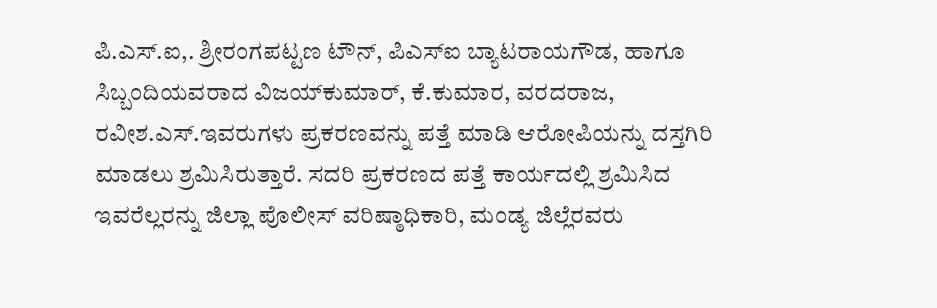ಪಿ.ಎಸ್.ಐ,. ಶ್ರೀರಂಗಪಟ್ಟಣ ಟೌನ್, ಪಿಎಸ್‍ಐ ಬ್ಯಾಟರಾಯಗೌಡ, ಹಾಗೂ ಸಿಬ್ಬಂದಿಯವರಾದ ವಿಜಯ್‍ಕುಮಾರ್, ಕೆ.ಕುಮಾರ, ವರದರಾಜ, ರವೀಶ.ಎಸ್.ಇವರುಗಳು ಪ್ರಕರಣವನ್ನು ಪತ್ತೆ ಮಾಡಿ ಆರೋಪಿಯನ್ನು ದಸ್ತಗಿರಿ ಮಾಡಲು ಶ್ರಮಿಸಿರುತ್ತಾರೆ. ಸದರಿ ಪ್ರಕರಣದ ಪತ್ತೆ ಕಾರ್ಯದಲ್ಲಿ ಶ್ರಮಿಸಿದ ಇವರೆಲ್ಲರನ್ನು ಜಿಲ್ಲಾ ಪೊಲೀಸ್ ವರಿಷ್ಠಾಧಿಕಾರಿ, ಮಂಡ್ಯ ಜಿಲ್ಲೆರವರು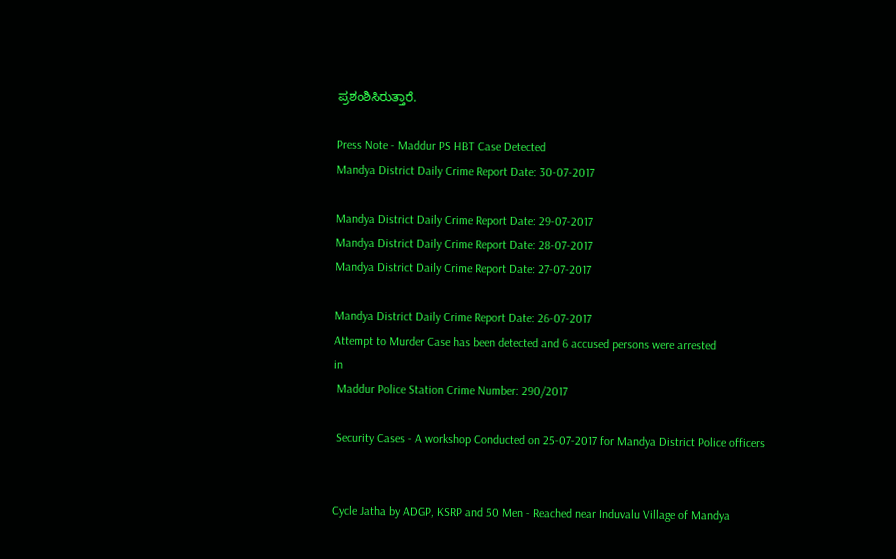ಪ್ರಶಂಶಿಸಿರುತ್ತಾರೆ.

Press Note - Maddur PS HBT Case Detected
Mandya District Daily Crime Report Date: 30-07-2017

Mandya District Daily Crime Report Date: 29-07-2017
Mandya District Daily Crime Report Date: 28-07-2017
Mandya District Daily Crime Report Date: 27-07-2017

Mandya District Daily Crime Report Date: 26-07-2017
Attempt to Murder Case has been detected and 6 accused persons were arrested
in
 Maddur Police Station Crime Number: 290/2017

 Security Cases - A workshop Conducted on 25-07-2017 for Mandya District Police officers


Cycle Jatha by ADGP, KSRP and 50 Men - Reached near Induvalu Village of Mandya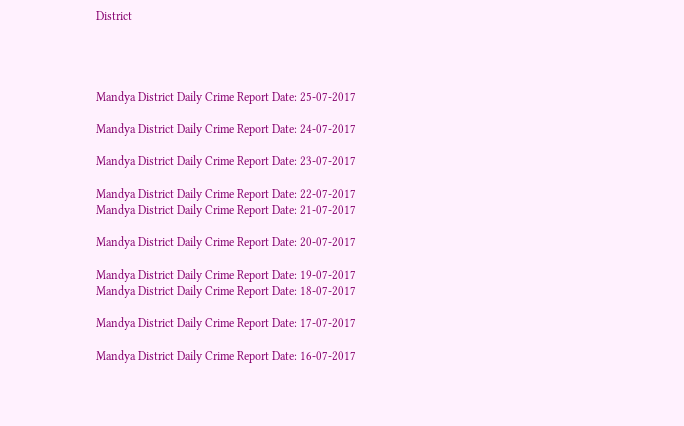District




Mandya District Daily Crime Report Date: 25-07-2017

Mandya District Daily Crime Report Date: 24-07-2017

Mandya District Daily Crime Report Date: 23-07-2017

Mandya District Daily Crime Report Date: 22-07-2017
Mandya District Daily Crime Report Date: 21-07-2017

Mandya District Daily Crime Report Date: 20-07-2017

Mandya District Daily Crime Report Date: 19-07-2017
Mandya District Daily Crime Report Date: 18-07-2017

Mandya District Daily Crime Report Date: 17-07-2017

Mandya District Daily Crime Report Date: 16-07-2017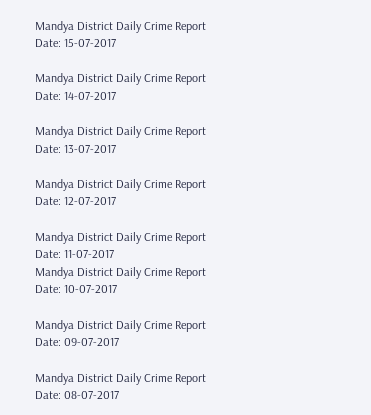Mandya District Daily Crime Report Date: 15-07-2017

Mandya District Daily Crime Report Date: 14-07-2017

Mandya District Daily Crime Report Date: 13-07-2017

Mandya District Daily Crime Report Date: 12-07-2017

Mandya District Daily Crime Report Date: 11-07-2017
Mandya District Daily Crime Report Date: 10-07-2017

Mandya District Daily Crime Report Date: 09-07-2017

Mandya District Daily Crime Report Date: 08-07-2017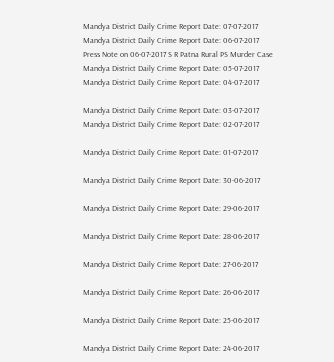Mandya District Daily Crime Report Date: 07-07-2017
Mandya District Daily Crime Report Date: 06-07-2017
Press Note on 06-07-2017 S R Patna Rural PS Murder Case
Mandya District Daily Crime Report Date: 05-07-2017
Mandya District Daily Crime Report Date: 04-07-2017

Mandya District Daily Crime Report Date: 03-07-2017
Mandya District Daily Crime Report Date: 02-07-2017

Mandya District Daily Crime Report Date: 01-07-2017

Mandya District Daily Crime Report Date: 30-06-2017

Mandya District Daily Crime Report Date: 29-06-2017

Mandya District Daily Crime Report Date: 28-06-2017

Mandya District Daily Crime Report Date: 27-06-2017

Mandya District Daily Crime Report Date: 26-06-2017

Mandya District Daily Crime Report Date: 25-06-2017

Mandya District Daily Crime Report Date: 24-06-2017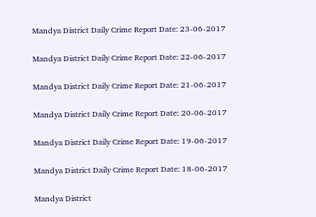Mandya District Daily Crime Report Date: 23-06-2017

Mandya District Daily Crime Report Date: 22-06-2017

Mandya District Daily Crime Report Date: 21-06-2017

Mandya District Daily Crime Report Date: 20-06-2017

Mandya District Daily Crime Report Date: 19-06-2017

Mandya District Daily Crime Report Date: 18-06-2017

Mandya District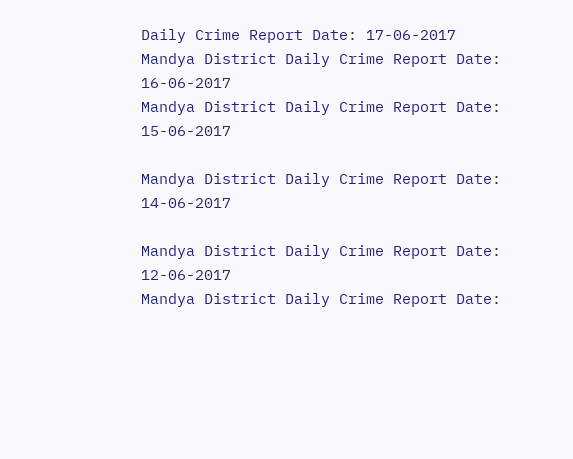Daily Crime Report Date: 17-06-2017
Mandya District Daily Crime Report Date: 16-06-2017
Mandya District Daily Crime Report Date: 15-06-2017

Mandya District Daily Crime Report Date: 14-06-2017

Mandya District Daily Crime Report Date: 12-06-2017
Mandya District Daily Crime Report Date: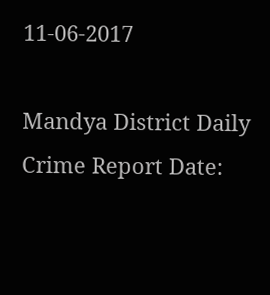11-06-2017

Mandya District Daily Crime Report Date: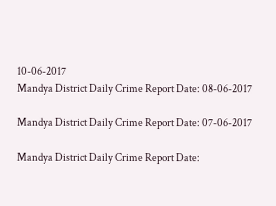10-06-2017
Mandya District Daily Crime Report Date: 08-06-2017

Mandya District Daily Crime Report Date: 07-06-2017

Mandya District Daily Crime Report Date: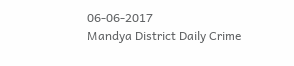06-06-2017
Mandya District Daily Crime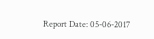Report Date: 05-06-2017